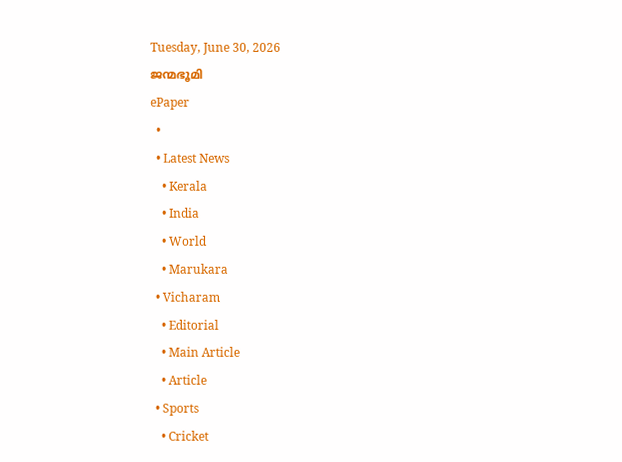Tuesday, June 30, 2026
ജന്മഭൂമി
ePaper
  •
  • Latest News
    • Kerala
    • India
    • World
    • Marukara
  • Vicharam
    • Editorial
    • Main Article
    • Article
  • Sports
    • Cricket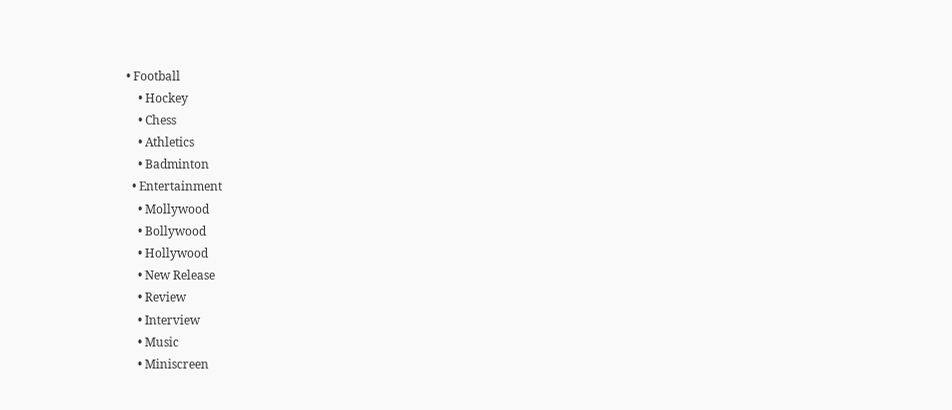• Football
    • Hockey
    • Chess
    • Athletics
    • Badminton
  • Entertainment
    • Mollywood
    • Bollywood
    • Hollywood
    • New Release
    • Review
    • Interview
    • Music
    • Miniscreen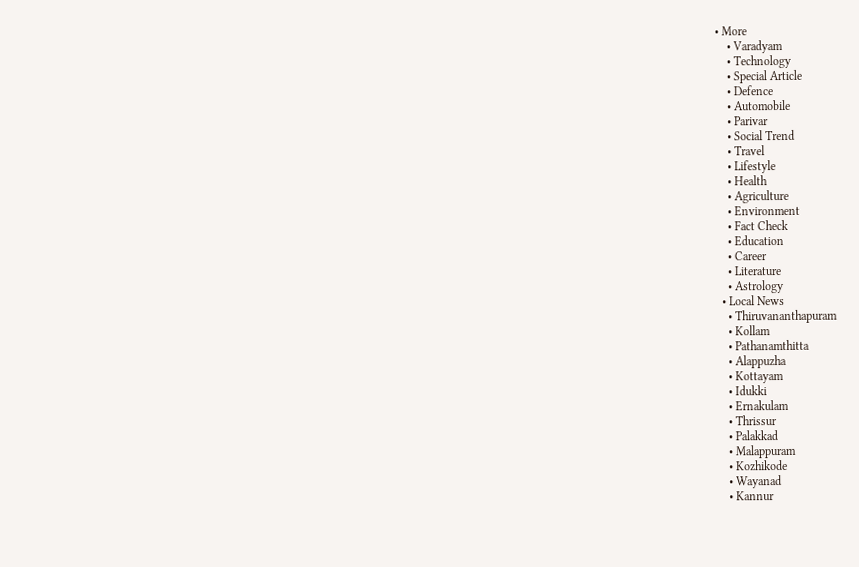• More
    • Varadyam
    • Technology
    • Special Article
    • Defence
    • Automobile
    • Parivar
    • Social Trend
    • Travel
    • Lifestyle
    • Health
    • Agriculture
    • Environment
    • Fact Check
    • Education
    • Career
    • Literature
    • Astrology
  • Local News
    • Thiruvananthapuram
    • Kollam
    • Pathanamthitta
    • Alappuzha
    • Kottayam
    • Idukki
    • Ernakulam
    • Thrissur
    • Palakkad
    • Malappuram
    • Kozhikode
    • Wayanad
    • Kannur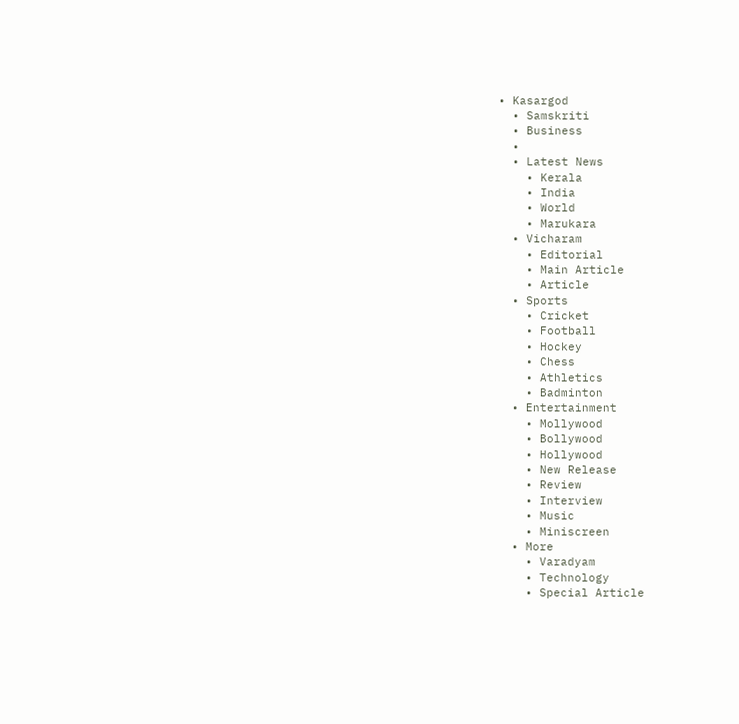• Kasargod
  • Samskriti
  • Business
  •
  • Latest News
    • Kerala
    • India
    • World
    • Marukara
  • Vicharam
    • Editorial
    • Main Article
    • Article
  • Sports
    • Cricket
    • Football
    • Hockey
    • Chess
    • Athletics
    • Badminton
  • Entertainment
    • Mollywood
    • Bollywood
    • Hollywood
    • New Release
    • Review
    • Interview
    • Music
    • Miniscreen
  • More
    • Varadyam
    • Technology
    • Special Article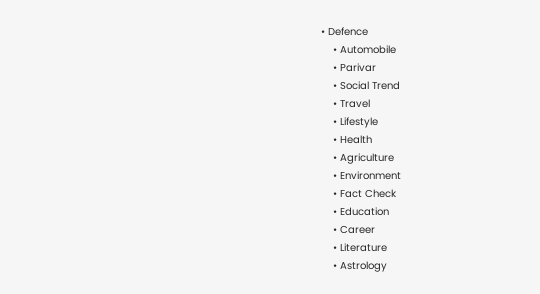• Defence
    • Automobile
    • Parivar
    • Social Trend
    • Travel
    • Lifestyle
    • Health
    • Agriculture
    • Environment
    • Fact Check
    • Education
    • Career
    • Literature
    • Astrology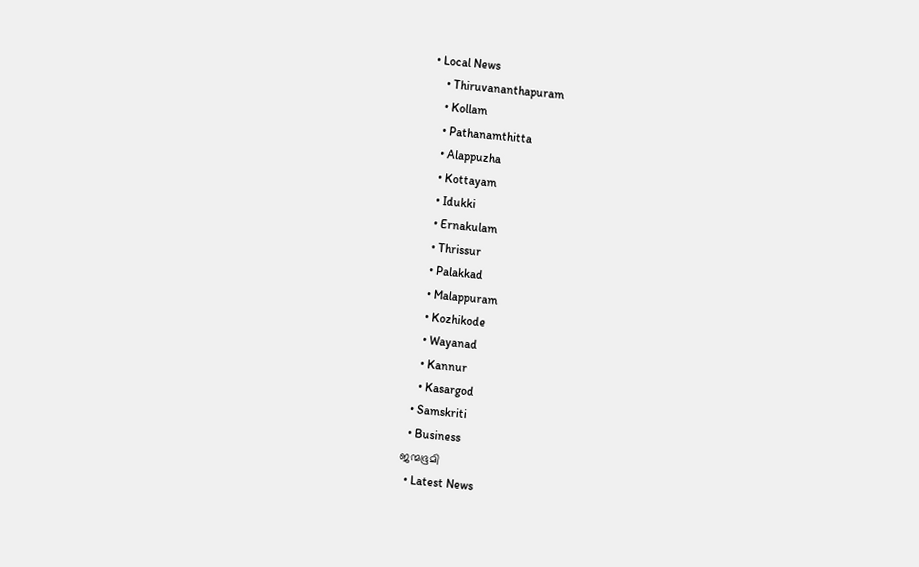• Local News
    • Thiruvananthapuram
    • Kollam
    • Pathanamthitta
    • Alappuzha
    • Kottayam
    • Idukki
    • Ernakulam
    • Thrissur
    • Palakkad
    • Malappuram
    • Kozhikode
    • Wayanad
    • Kannur
    • Kasargod
  • Samskriti
  • Business
ജന്മഭൂമി
  • Latest News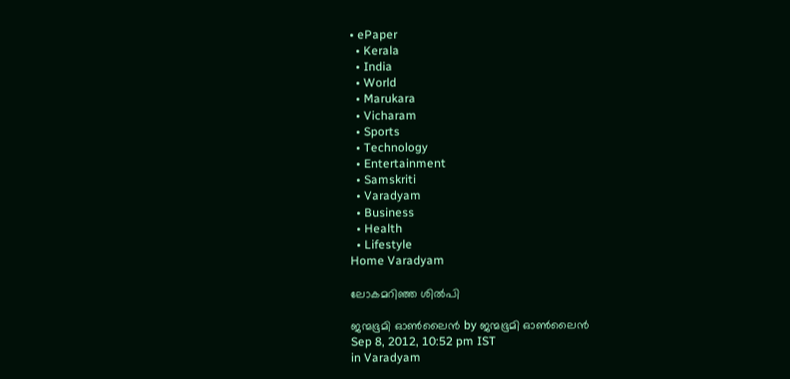• ePaper
  • Kerala
  • India
  • World
  • Marukara
  • Vicharam
  • Sports
  • Technology
  • Entertainment
  • Samskriti
  • Varadyam
  • Business
  • Health
  • Lifestyle
Home Varadyam

ലോകമറിഞ്ഞ ശില്‍പി

ജന്മഭൂമി ഓണ്‍ലൈന്‍ by ജന്മഭൂമി ഓണ്‍ലൈന്‍
Sep 8, 2012, 10:52 pm IST
in Varadyam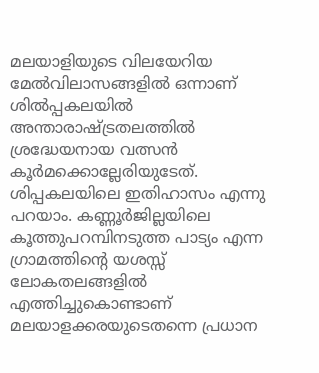മലയാളിയുടെ വിലയേറിയ മേല്‍വിലാസങ്ങളില്‍ ഒന്നാണ്‌ ശില്‍പ്പകലയില്‍ അന്താരാഷ്‌ട്രതലത്തില്‍ ശ്രദ്ധേയനായ വത്സന്‍ കൂര്‍മക്കൊല്ലേരിയുടേത്‌. ശിപ്പകലയിലെ ഇതിഹാസം എന്നു പറയാം. കണ്ണൂര്‍ജില്ലയിലെ കൂത്തുപറമ്പിനടുത്ത പാട്യം എന്ന ഗ്രാമത്തിന്റെ യശസ്സ്‌ ലോകതലങ്ങളില്‍ എത്തിച്ചുകൊണ്ടാണ്‌ മലയാളക്കരയുടെതന്നെ പ്രധാന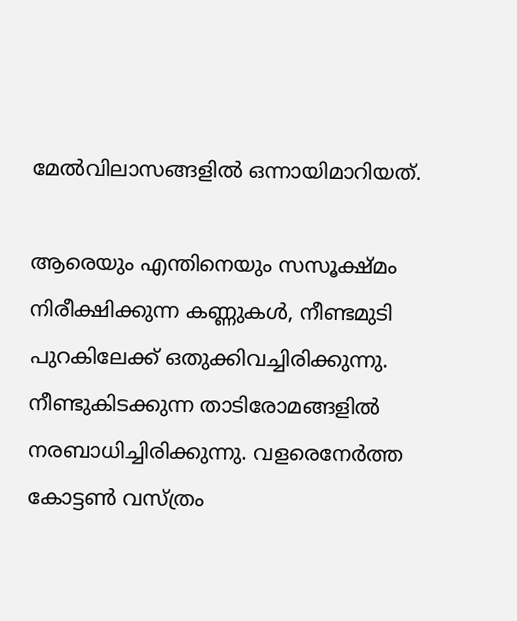മേല്‍വിലാസങ്ങളില്‍ ഒന്നായിമാറിയത്‌.

ആരെയും എന്തിനെയും സസൂക്ഷ്മം നിരീക്ഷിക്കുന്ന കണ്ണുകള്‍, നീണ്ടമുടി പുറകിലേക്ക്‌ ഒതുക്കിവച്ചിരിക്കുന്നു. നീണ്ടുകിടക്കുന്ന താടിരോമങ്ങളില്‍ നരബാധിച്ചിരിക്കുന്നു. വളരെനേര്‍ത്ത കോട്ടണ്‍ വസ്ത്രം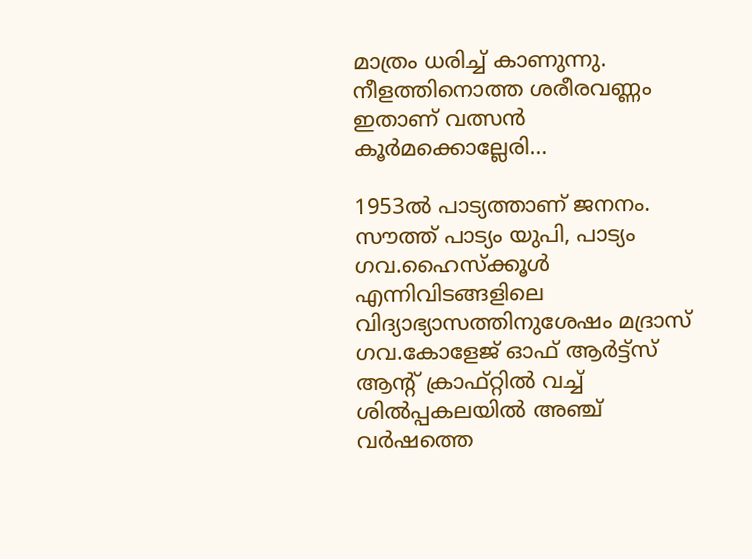മാത്രം ധരിച്ച്‌ കാണുന്നു. നീളത്തിനൊത്ത ശരീരവണ്ണം ഇതാണ്‌ വത്സന്‍ കൂര്‍മക്കൊല്ലേരി…

1953ല്‍ പാട്യത്താണ്‌ ജനനം. സൗത്ത്‌ പാട്യം യുപി, പാട്യം ഗവ.ഹൈസ്ക്കൂള്‍ എന്നിവിടങ്ങളിലെ വിദ്യാഭ്യാസത്തിനുശേഷം മദ്രാസ്‌ ഗവ.കോളേജ്‌ ഓഫ്‌ ആര്‍ട്ട്സ്‌ ആന്റ്‌ ക്രാഫ്റ്റില്‍ വച്ച്‌ ശില്‍പ്പകലയില്‍ അഞ്ച്‌ വര്‍ഷത്തെ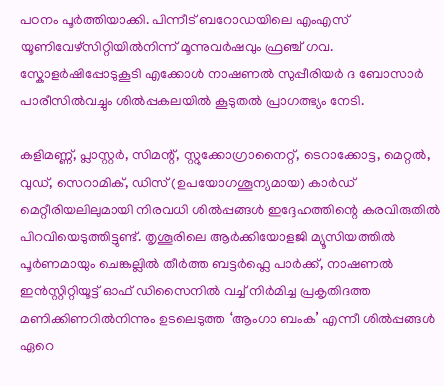പഠനം പൂര്‍ത്തിയാക്കി. പിന്നീട്‌ ബറോഡയിലെ എംഎസ്‌ യൂണിവേഴ്സിറ്റിയില്‍നിന്ന്‌ മൂന്നുവര്‍ഷവും ഫ്രഞ്ച്‌ ഗവ. സ്കോളര്‍ഷിപ്പോടുകൂടി എക്കോള്‍ നാഷണല്‍ സുപ്പീരിയര്‍ ദ ബോസാര്‍ പാരീസില്‍വച്ചും ശില്‍പ്പകലയില്‍ കൂടുതല്‍ പ്രാഗത്ഭ്യം നേടി.

കളിമണ്ണ്‌, പ്ലാസ്റ്റര്‍, സിമന്റ്‌, സ്റ്റുക്കോഗ്രാനൈറ്റ്‌, ടെറാക്കോട്ട, മെറ്റല്‍, വുഡ്‌, സെറാമിക്‌, ഡിസ്‌ (ഉപയോഗശൂന്യമായ) കാര്‍ഡ്‌ മെറ്റീരിയലിലുമായി നിരവധി ശില്‍പ്പങ്ങള്‍ ഇദ്ദേഹത്തിന്റെ കരവിരുതില്‍ പിറവിയെടുത്തിട്ടുണ്ട്‌. തൃശൂരിലെ ആര്‍ക്കിയോളജി മ്യൂസിയത്തില്‍ പൂര്‍ണമായും ചെങ്കല്ലില്‍ തീര്‍ത്ത ബട്ടര്‍ഫ്ലെ പാര്‍ക്ക്‌, നാഷണല്‍ ഇന്‍സ്റ്റിറ്റിയൂട്ട്‌ ഓഫ്‌ ഡിസൈനില്‍ വച്ച്‌ നിര്‍മിച്ച പ്രകൃതിദത്ത മണിക്കിണറില്‍നിന്നും ഉടലെടുത്ത ‘ആംഗാ ബംക’ എന്നീ ശില്‍പ്പങ്ങള്‍ ഏറെ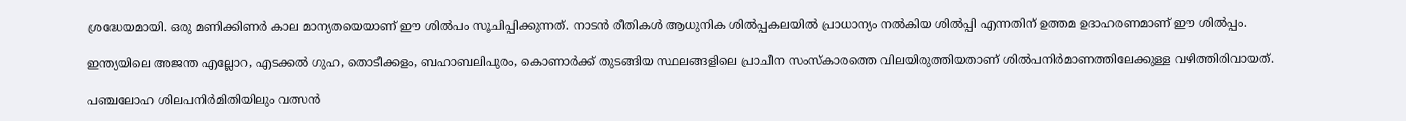ശ്രദ്ധേയമായി. ഒരു മണിക്കിണര്‍ കാല മാന്യതയെയാണ്‌ ഈ ശില്‍പം സൂചിപ്പിക്കുന്നത്‌. നാടന്‍ രീതികള്‍ ആധുനിക ശില്‍പ്പകലയില്‍ പ്രാധാന്യം നല്‍കിയ ശില്‍പ്പി എന്നതിന്‌ ഉത്തമ ഉദാഹരണമാണ്‌ ഈ ശില്‍പ്പം.

ഇന്ത്യയിലെ അജന്ത എല്ലോറ, എടക്കല്‍ ഗുഹ, തൊടീക്കളം, ബഹാബലിപുരം, കൊണാര്‍ക്ക്‌ തുടങ്ങിയ സ്ഥലങ്ങളിലെ പ്രാചീന സംസ്കാരത്തെ വിലയിരുത്തിയതാണ്‌ ശില്‍പനിര്‍മാണത്തിലേക്കുള്ള വഴിത്തിരിവായത്‌.

പഞ്ചലോഹ ശിലപനിര്‍മിതിയിലും വത്സന്‍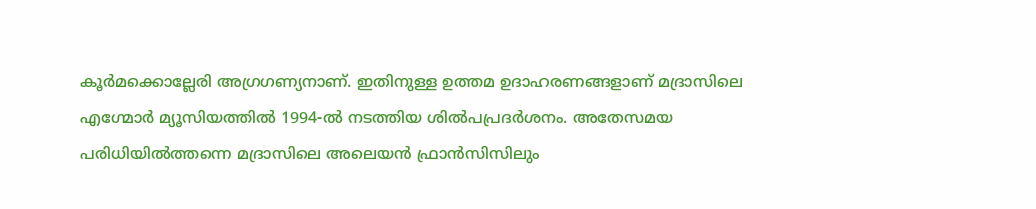കൂര്‍മക്കൊല്ലേരി അഗ്രഗണ്യനാണ്‌. ഇതിനുള്ള ഉത്തമ ഉദാഹരണങ്ങളാണ്‌ മദ്രാസിലെ എഗ്മോര്‍ മ്യൂസിയത്തില്‍ 1994-ല്‍ നടത്തിയ ശില്‍പപ്രദര്‍ശനം. അതേസമയ പരിധിയില്‍ത്തന്നെ മദ്രാസിലെ അലെയന്‍ ഫ്രാന്‍സിസിലും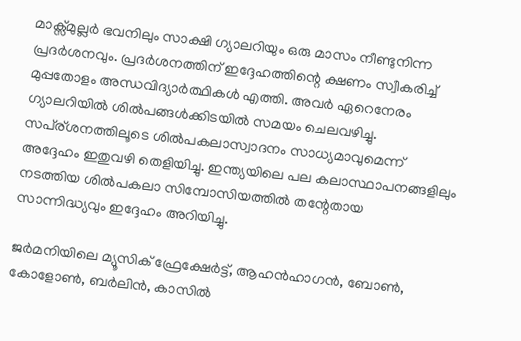മാക്സ്മുല്ലര്‍ ഭവനിലും സാക്ഷി ഗ്യാലറിയും ഒരു മാസം നീണ്ടുനിന്ന പ്രദര്‍ശനവും. പ്രദര്‍ശനത്തിന്‌ ഇദ്ദേഹത്തിന്റെ ക്ഷണം സ്വീകരിച്ച്‌ മുപ്പതോളം അന്ധവിദ്യാര്‍ത്ഥികള്‍ എത്തി. അവര്‍ ഏറെനേരം ഗ്യാലറിയില്‍ ശില്‍പങ്ങള്‍ക്കിടയില്‍ സമയം ചെലവഴിച്ചു.
സപ്ര്ശനത്തിലൂടെ ശില്‍പകലാസ്വാദനം സാധ്യമാവുമെന്ന്‌ അദ്ദേഹം ഇതുവഴി തെളിയിച്ചു. ഇന്ത്യയിലെ പല കലാസ്ഥാപനങ്ങളിലും നടത്തിയ ശില്‍പകലാ സിമ്പോസിയത്തില്‍ തന്റേതായ സാന്നിദ്ധ്യവും ഇദ്ദേഹം അറിയിച്ചു.

ജര്‍മനിയിലെ മ്യൂസിക്‌ ഫ്രേക്ഷേര്‍ട്ട്‌, ആഹന്‍ഹാഗന്‍, ബോണ്‍, കോളോണ്‍, ബര്‍ലിന്‍, കാസില്‍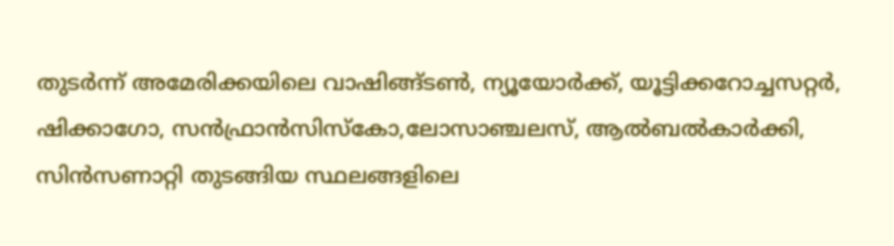തുടര്‍ന്ന്‌ അമേരിക്കയിലെ വാഷിങ്ങ്ടണ്‍, ന്യൂയോര്‍ക്ക്‌, യൂട്ടിക്കറോച്ചസറ്റര്‍, ഷിക്കാഗോ, സന്‍ഫ്രാന്‍സിസ്കോ,ലോസാഞ്ചലസ്‌, ആല്‍ബല്‍കാര്‍ക്കി, സിന്‍സണാറ്റി തുടങ്ങിയ സ്ഥലങ്ങളിലെ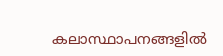കലാസ്ഥാപനങ്ങളില്‍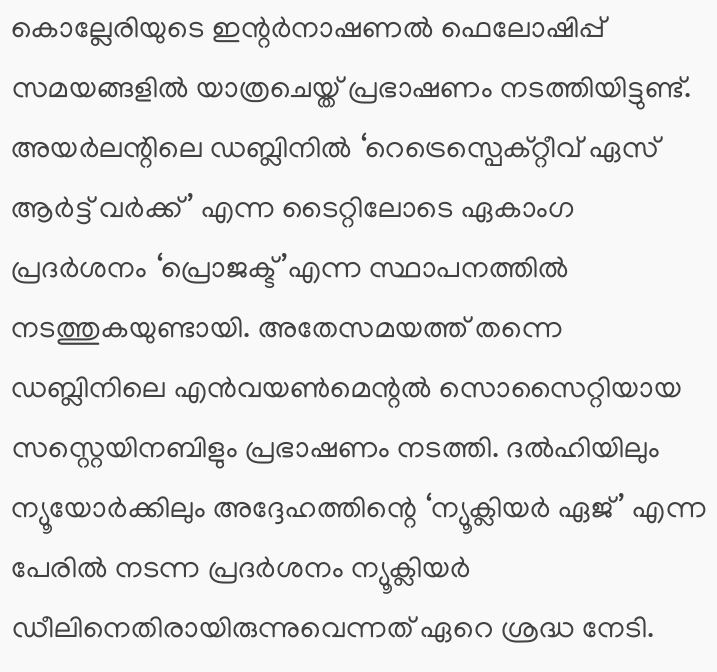കൊല്ലേരിയുടെ ഇന്റര്‍നാഷണല്‍ ഫെലോഷിപ്പ്‌ സമയങ്ങളില്‍ യാത്രചെയ്ത്‌ പ്രഭാഷണം നടത്തിയിട്ടുണ്ട്‌. അയര്‍ലന്റിലെ ഡബ്ലിനില്‍ ‘റെട്രെസ്പെക്റ്റീവ്‌ ഏസ്‌ ആര്‍ട്ട്‌ വര്‍ക്ക്‌’ എന്ന ടൈറ്റിലോടെ ഏകാംഗ പ്രദര്‍ശനം ‘പ്രൊജക്ട്‌’എന്ന സ്ഥാപനത്തില്‍ നടത്തുകയുണ്ടായി. അതേസമയത്ത്‌ തന്നെ ഡബ്ലിനിലെ എന്‍വയണ്‍മെന്റല്‍ സൊസൈറ്റിയായ സസ്റ്റെയിനബിളും പ്രഭാഷണം നടത്തി. ദല്‍ഹിയിലും ന്യൂയോര്‍ക്കിലും അദ്ദേഹത്തിന്റെ ‘ന്യൂക്ലിയര്‍ ഏജ്‌’ എന്ന പേരില്‍ നടന്ന പ്രദര്‍ശനം ന്യൂക്ലിയര്‍ ഡീലിനെതിരായിരുന്നുവെന്നത്‌ ഏറെ ശ്രദ്ധ നേടി.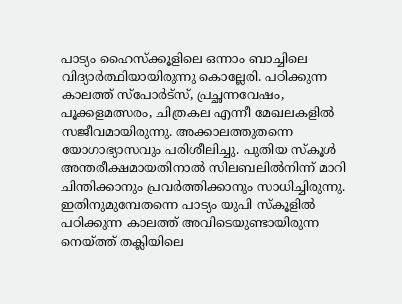പാട്യം ഹൈസ്ക്കൂളിലെ ഒന്നാം ബാച്ചിലെ വിദ്യാര്‍ത്ഥിയായിരുന്നു കൊല്ലേരി. പഠിക്കുന്ന കാലത്ത്‌ സ്പോര്‍ട്സ്‌, പ്രച്ഛന്നവേഷം, പൂക്കളമത്സരം, ചിത്രകല എന്നീ മേഖലകളില്‍ സജീവമായിരുന്നു. അക്കാലത്തുതന്നെ യോഗാഭ്യാസവും പരിശീലിച്ചു. പുതിയ സ്കൂള്‍ അന്തരീക്ഷമായതിനാല്‍ സിലബലില്‍നിന്ന്‌ മാറി ചിന്തിക്കാനും പ്രവര്‍ത്തിക്കാനും സാധിച്ചിരുന്നു. ഇതിനുമുമ്പേതന്നെ പാട്യം യുപി സ്കൂളില്‍ പഠിക്കുന്ന കാലത്ത്‌ അവിടെയുണ്ടായിരുന്ന നെയ്‌ത്ത്‌ തക്ലിയിലെ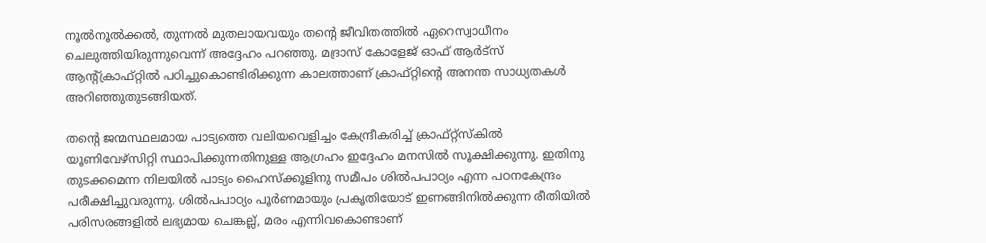നൂല്‍നൂല്‍ക്കല്‍, തുന്നല്‍ മുതലായവയും തന്റെ ജീവിതത്തില്‍ ഏറെസ്വാധീനം ചെലുത്തിയിരുന്നുവെന്ന്‌ അദ്ദേഹം പറഞ്ഞു. മദ്രാസ്‌ കോളേജ്‌ ഓഫ്‌ ആര്‍ട്സ്‌ ആന്റ്ക്രാഫ്റ്റില്‍ പഠിച്ചുകൊണ്ടിരിക്കുന്ന കാലത്താണ്‌ ക്രാഫ്റ്റിന്റെ അനന്ത സാധ്യതകള്‍ അറിഞ്ഞുതുടങ്ങിയത്‌.

തന്റെ ജന്മസ്ഥലമായ പാട്യത്തെ വലിയവെളിച്ചം കേന്ദ്രീകരിച്ച്‌ ക്രാഫ്റ്റ്സ്കില്‍ യൂണിവേഴ്സിറ്റി സ്ഥാപിക്കുന്നതിനുള്ള ആഗ്രഹം ഇദ്ദേഹം മനസില്‍ സൂക്ഷിക്കുന്നു. ഇതിനു തുടക്കമെന്ന നിലയില്‍ പാട്യം ഹൈസ്ക്കൂളിനു സമീപം ശില്‍പപാഠ്യം എന്ന പഠനകേന്ദ്രം പരീക്ഷിച്ചുവരുന്നു. ശില്‍പപാഠ്യം പൂര്‍ണമായും പ്രകൃതിയോട്‌ ഇണങ്ങിനില്‍ക്കുന്ന രീതിയില്‍ പരിസരങ്ങളില്‍ ലഭ്യമായ ചെങ്കല്ല്‌, മരം എന്നിവകൊണ്ടാണ്‌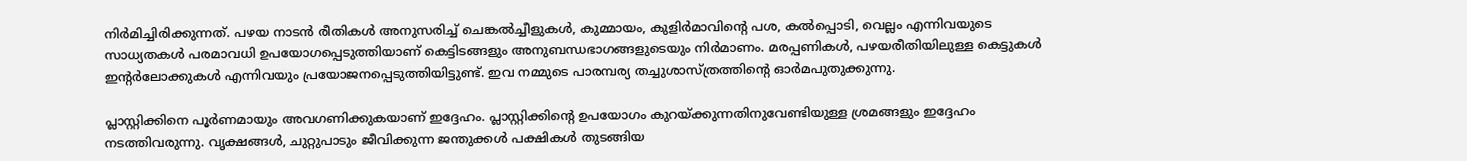നിര്‍മിച്ചിരിക്കുന്നത്‌. പഴയ നാടന്‍ രീതികള്‍ അനുസരിച്ച്‌ ചെങ്കല്‍ച്ചീളുകള്‍, കുമ്മായം, കുളിര്‍മാവിന്റെ പശ, കല്‍പ്പൊടി, വെല്ലം എന്നിവയുടെ സാധ്യതകള്‍ പരമാവധി ഉപയോഗപ്പെടുത്തിയാണ്‌ കെട്ടിടങ്ങളും അനുബന്ധഭാഗങ്ങളുടെയും നിര്‍മാണം. മരപ്പണികള്‍, പഴയരീതിയിലുള്ള കെട്ടുകള്‍ ഇന്റര്‍ലോക്കുകള്‍ എന്നിവയും പ്രയോജനപ്പെടുത്തിയിട്ടുണ്ട്‌. ഇവ നമ്മുടെ പാരമ്പര്യ തച്ചുശാസ്ത്രത്തിന്റെ ഓര്‍മപുതുക്കുന്നു.

പ്ലാസ്റ്റിക്കിനെ പൂര്‍ണമായും അവഗണിക്കുകയാണ്‌ ഇദ്ദേഹം. പ്ലാസ്റ്റിക്കിന്റെ ഉപയോഗം കുറയ്‌ക്കുന്നതിനുവേണ്ടിയുള്ള ശ്രമങ്ങളും ഇദ്ദേഹം നടത്തിവരുന്നു. വൃക്ഷങ്ങള്‍, ചുറ്റുപാടും ജീവിക്കുന്ന ജന്തുക്കള്‍ പക്ഷികള്‍ തുടങ്ങിയ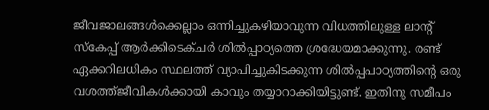ജീവജാലങ്ങള്‍ക്കെല്ലാം ഒന്നിച്ചുകഴിയാവുന്ന വിധത്തിലുള്ള ലാന്റ്‌ സ്കേപ്പ്‌ ആര്‍ക്കിടെക്ചര്‍ ശില്‍പ്പാഠ്യത്തെ ശ്രദ്ധേയമാക്കുന്നു. രണ്ട്‌ ഏക്കറിലധികം സ്ഥലത്ത്‌ വ്യാപിച്ചുകിടക്കുന്ന ശില്‍പ്പപാഠ്യത്തിന്റെ ഒരു വശത്ത്ജീവികള്‍ക്കായി കാവും തയ്യാറാക്കിയിട്ടുണ്ട്‌. ഇതിനു സമീപം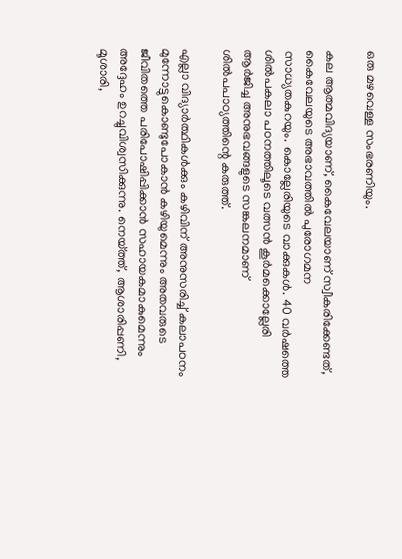ഒരു മഴവെള്ള സംഭരണിയും.

കല ആത്മവിദ്യയാണ്‌, കൈവേലയാണ്‌ സ്വീകരിക്കേണ്ടത്‌, കൈവേലയുടെ അഭാവത്തില്‍ പുരോഗമന സാധ്യതകുറയും. കൊല്ലേരിയുടെ വാക്കുകള്‍. 40 വര്‍ഷത്തെ ശില്‍പകലാ പഠനത്തിലൂടെ വത്സന്‍ കൂര്‍മക്കൊല്ലേരി ആര്‍ജിച്ച അനുഭവങ്ങളുടെ സങ്കലനമാണ്‌ ശില്‍പപാഠ്യത്തിന്റെ കരുത്ത്‌.

എല്ലാ വിദ്യാര്‍ത്ഥികള്‍ക്കും കഴിവിന്‌ അനുസരിച്ച്‌ കലാപഠനം മുന്നോട്ടുകൊണ്ടുപോകാന്‍ കഴിയുമെന്നും അതവരുടെ ജീവിതത്തെ പരിപോഷിപ്പിക്കാന്‍ സഹായകമാകുമെന്നും അദ്ദേഹം ഉറച്ചുവിശ്വസിക്കുന്നു. നെയ്‌ത്ത്‌, ആശാരിപ്പണി, മൂശാരി,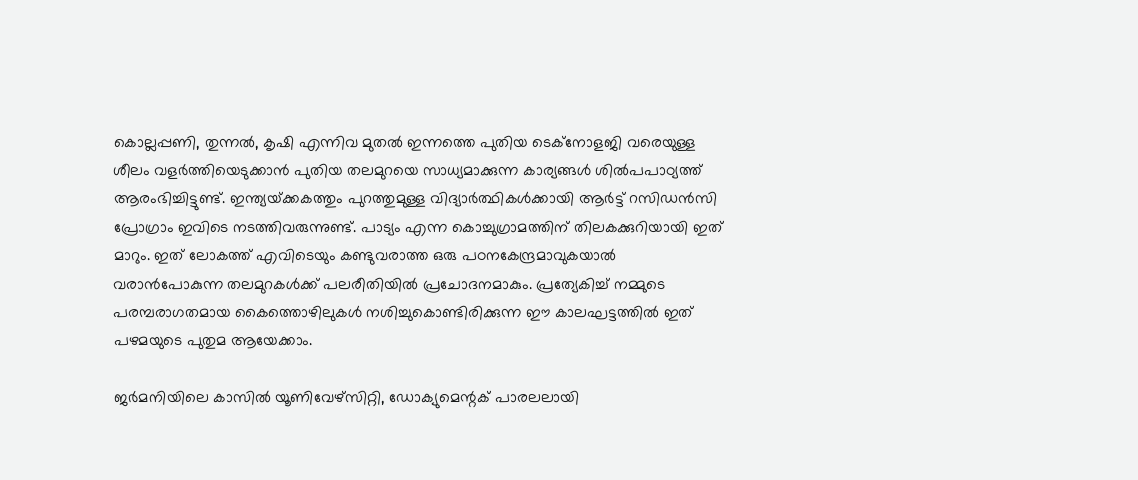കൊല്ലപ്പണി, തുന്നല്‍, കൃഷി എന്നിവ മുതല്‍ ഇന്നത്തെ പുതിയ ടെക്നോളജി വരെയുള്ള ശീലം വളര്‍ത്തിയെടുക്കാന്‍ പുതിയ തലമുറയെ സാധ്യമാക്കുന്ന കാര്യങ്ങള്‍ ശില്‍പപാഠ്യത്ത്‌ ആരംഭിച്ചിട്ടുണ്ട്‌. ഇന്ത്യയ്‌ക്കകത്തും പുറത്തുമുള്ള വിദ്യാര്‍ത്ഥികള്‍ക്കായി ആര്‍ട്ട്‌ റസിഡന്‍സി പ്രോഗ്രാം ഇവിടെ നടത്തിവരുന്നുണ്ട്‌. പാട്യം എന്ന കൊച്ചുഗ്രാമത്തിന്‌ തിലകക്കുറിയായി ഇത്‌ മാറും. ഇത്‌ ലോകത്ത്‌ എവിടെയും കണ്ടുവരാത്ത ഒരു പഠനകേന്ദ്രമാവുകയാല്‍ വരാന്‍പോകുന്ന തലമുറകള്‍ക്ക്‌ പലരീതിയില്‍ പ്രചോദനമാകും. പ്രത്യേകിച്ച്‌ നമ്മുടെ പരമ്പരാഗതമായ കൈത്തൊഴിലുകള്‍ നശിച്ചുകൊണ്ടിരിക്കുന്ന ഈ കാലഘട്ടത്തില്‍ ഇത്‌ പഴമയുടെ പുതുമ ആയേക്കാം.

ജര്‍മനിയിലെ കാസില്‍ യൂണിവേഴ്സിറ്റി, ഡോക്യുമെന്റക്‌ പാരലലായി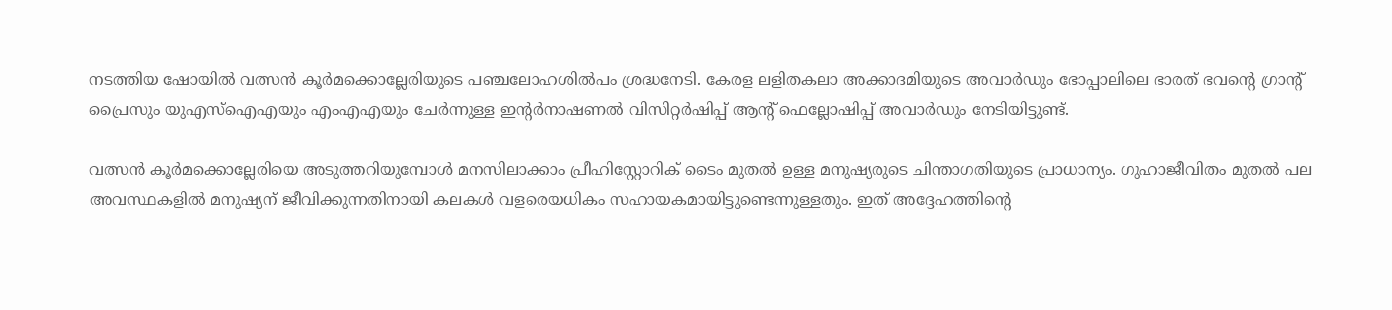നടത്തിയ ഷോയില്‍ വത്സന്‍ കൂര്‍മക്കൊല്ലേരിയുടെ പഞ്ചലോഹശില്‍പം ശ്രദ്ധനേടി. കേരള ലളിതകലാ അക്കാദമിയുടെ അവാര്‍ഡും ഭോപ്പാലിലെ ഭാരത്‌ ഭവന്റെ ഗ്രാന്റ്‌ പ്രൈസും യുഎസ്‌ഐഎയും എംഎഎയും ചേര്‍ന്നുള്ള ഇന്റര്‍നാഷണല്‍ വിസിറ്റര്‍ഷിപ്പ്‌ ആന്റ്‌ ഫെല്ലോഷിപ്പ്‌ അവാര്‍ഡും നേടിയിട്ടുണ്ട്‌.

വത്സന്‍ കൂര്‍മക്കൊല്ലേരിയെ അടുത്തറിയുമ്പോള്‍ മനസിലാക്കാം പ്രീഹിസ്റ്റോറിക്‌ ടൈം മുതല്‍ ഉള്ള മനുഷ്യരുടെ ചിന്താഗതിയുടെ പ്രാധാന്യം. ഗുഹാജീവിതം മുതല്‍ പല അവസ്ഥകളില്‍ മനുഷ്യന്‌ ജീവിക്കുന്നതിനായി കലകള്‍ വളരെയധികം സഹായകമായിട്ടുണ്ടെന്നുള്ളതും. ഇത്‌ അദ്ദേഹത്തിന്റെ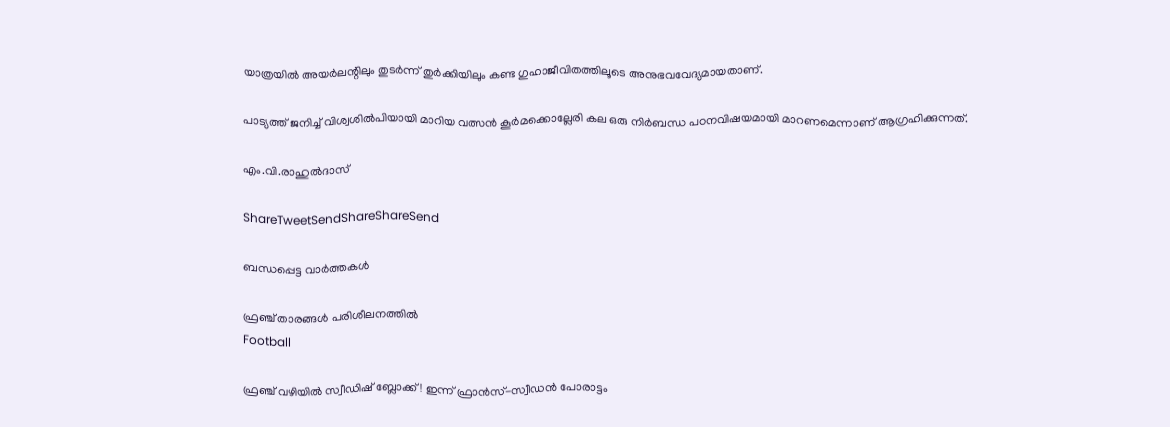യാത്രയില്‍ അയര്‍ലന്റിലും തുടര്‍ന്ന്‌ തുര്‍ക്കിയിലും കണ്ട ഗുഹാജീവിതത്തിലൂടെ അനുഭവവേദ്യമായതാണ്‌.

പാട്യത്ത്‌ ജനിച്ച്‌ വിശ്വശില്‍പിയായി മാറിയ വത്സന്‍ കൂര്‍മക്കൊല്ലേരി കല ഒരു നിര്‍ബന്ധ പഠനവിഷയമായി മാറണമെന്നാണ്‌ ആഗ്രഹിക്കുന്നത്‌.

എം.വി.രാഹുല്‍ദാസ്‌

ShareTweetSendShareShareSend

ബന്ധപ്പെട്ട വാര്‍ത്തകള്‍

ഫ്രഞ്ച് താരങ്ങള്‍ പരിശീലനത്തില്‍
Football

ഫ്രഞ്ച് വഴിയില്‍ സ്വീഡിഷ് ബ്ലോക്ക്! ഇന്ന് ഫ്രാന്‍സ്-സ്വീഡന്‍ പോരാട്ടം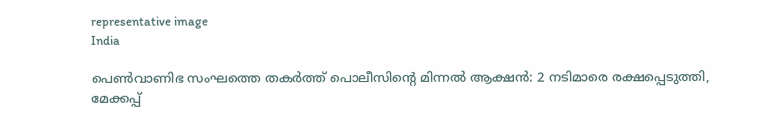representative image
India

പെൺവാണിഭ സംഘത്തെ തകർത്ത് പൊലീസിന്റെ മിന്നൽ ആക്ഷൻ: 2 നടിമാരെ രക്ഷപ്പെടുത്തി, മേക്കപ്പ്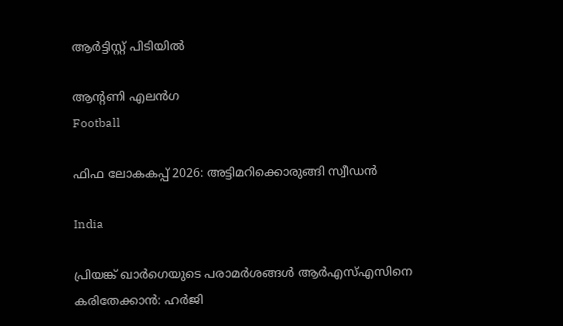ആർട്ടിസ്റ്റ് പിടിയിൽ

ആന്റണി എലന്‍ഗ
Football

ഫിഫ ലോകകപ്പ് 2026: അട്ടിമറിക്കൊരുങ്ങി സ്വീഡന്‍

India

പ്രിയങ്ക് ഖാര്‍ഗെയുടെ പരാമര്‍ശങ്ങള്‍ ആര്‍എസ്എസിനെ കരിതേക്കാന്‍: ഹര്‍ജി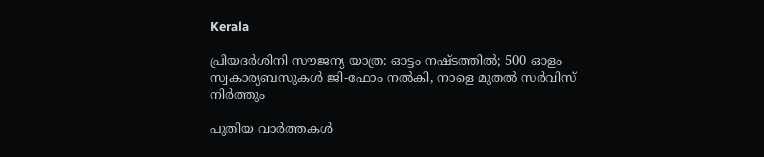Kerala

പ്രിയദർശിനി സൗജന്യ യാത്ര: ഓട്ടം നഷ്ടത്തില്‍; 500 ഓളം സ്വകാര്യബസുകൾ ജി-ഫോം നൽകി, നാളെ മുതൽ സർവിസ് നിർത്തും

പുതിയ വാര്‍ത്തകള്‍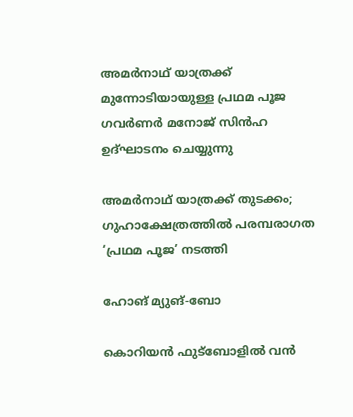അമര്‍നാഥ് യാത്രക്ക് മുന്നോടിയായുള്ള പ്രഥമ പൂജ ഗവര്‍ണര്‍ മനോജ് സിന്‍ഹ ഉദ്ഘാടനം ചെയ്യുന്നു

അമര്‍നാഥ് യാത്രക്ക് തുടക്കം; ഗുഹാക്ഷേത്രത്തില്‍ പരമ്പരാഗത ‘പ്രഥമ പൂജ’ നടത്തി

ഹോങ് മ്യുങ്-ബോ

കൊറിയന്‍ ഫുട്‌ബോളില്‍ വന്‍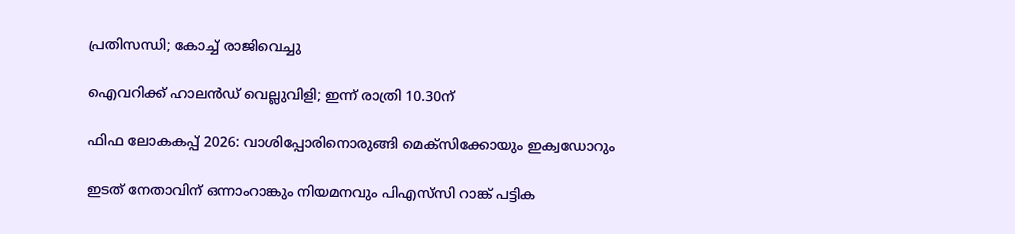പ്രതിസന്ധി; കോച്ച് രാജിവെച്ചു

ഐവറിക്ക് ഹാലന്‍ഡ് വെല്ലുവിളി; ഇന്ന് രാത്രി 10.30ന്

ഫിഫ ലോകകപ്പ് 2026: വാശിപ്പോരിനൊരുങ്ങി മെക്‌സിക്കോയും ഇക്വഡോറും

ഇടത് നേതാവിന് ഒന്നാംറാങ്കും നിയമനവും പിഎസ്‌സി റാങ്ക് പട്ടിക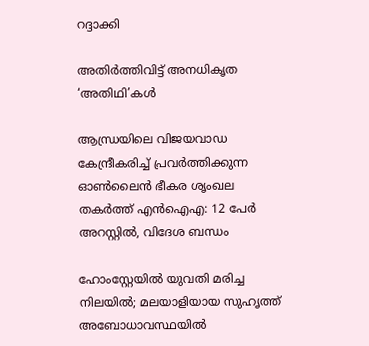റദ്ദാക്കി

അതിര്‍ത്തിവിട്ട് അനധികൃത ‘അതിഥി’കള്‍

ആന്ധ്രയിലെ വിജയവാഡ കേന്ദ്രീകരിച്ച് പ്രവർത്തിക്കുന്ന ഓൺലൈൻ ഭീകര ശൃംഖല തകർത്ത് എൻഐഎ: 12 പേർ അറസ്റ്റിൽ, വിദേശ ബന്ധം

ഹോംസ്റ്റേയിൽ യുവതി മരിച്ച നിലയിൽ; മലയാളിയായ സുഹൃത്ത് അബോധാവസ്ഥയിൽ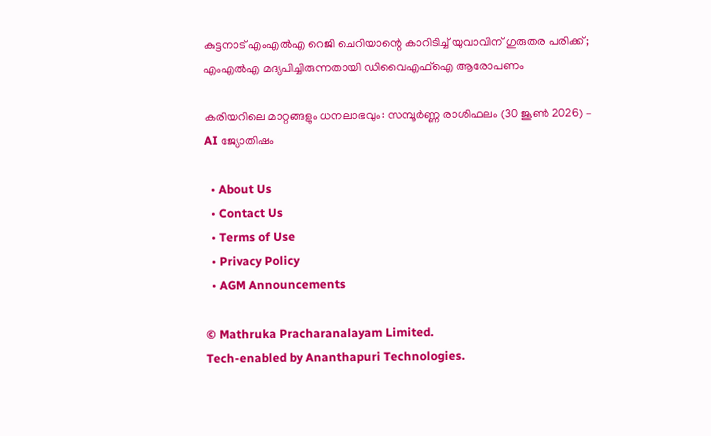കുട്ടനാട് എംഎൽഎ റെജി ചെറിയാന്റെ കാറിടിച്ച് യുവാവിന് ഗുരുതര പരിക്ക്; എംഎൽഎ മദ്യപിച്ചിരുന്നതായി ഡിവൈഎഫ്ഐ ആരോപണം

കരിയറിലെ മാറ്റങ്ങളും ധനലാഭവും: സമ്പൂർണ്ണ രാശിഫലം (30 ജൂൺ 2026) – AI ജ്യോതിഷം

  • About Us
  • Contact Us
  • Terms of Use
  • Privacy Policy
  • AGM Announcements

© Mathruka Pracharanalayam Limited.
Tech-enabled by Ananthapuri Technologies.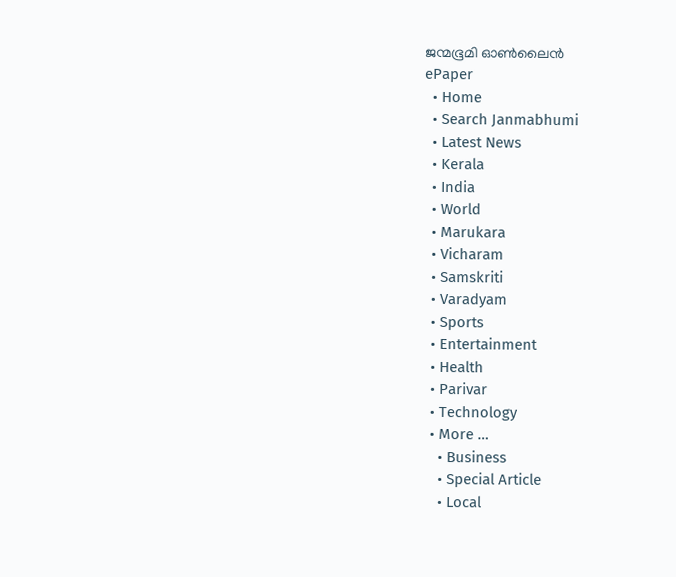ജന്മഭൂമി ഓണ്‍ലൈന്‍
ePaper
  • Home
  • Search Janmabhumi
  • Latest News
  • Kerala
  • India
  • World
  • Marukara
  • Vicharam
  • Samskriti
  • Varadyam
  • Sports
  • Entertainment
  • Health
  • Parivar
  • Technology
  • More …
    • Business
    • Special Article
    • Local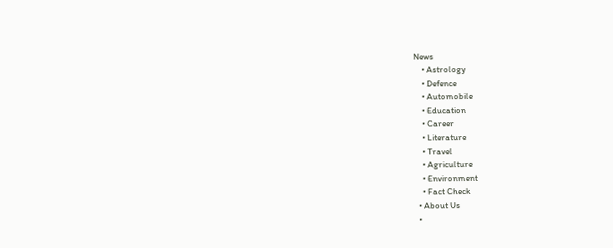News
    • Astrology
    • Defence
    • Automobile
    • Education
    • Career
    • Literature
    • Travel
    • Agriculture
    • Environment
    • Fact Check
  • About Us
  •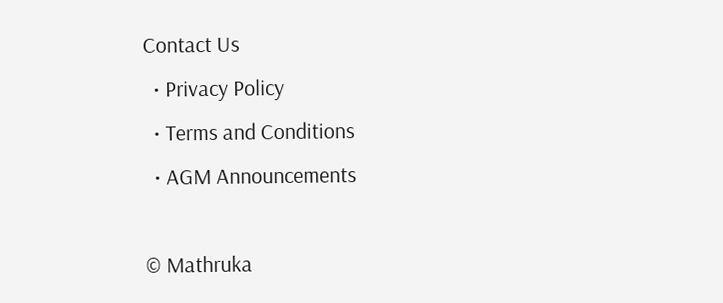Contact Us
  • Privacy Policy
  • Terms and Conditions
  • AGM Announcements

© Mathruka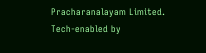Pracharanalayam Limited.
Tech-enabled by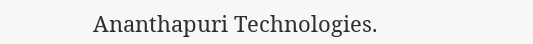Ananthapuri Technologies.